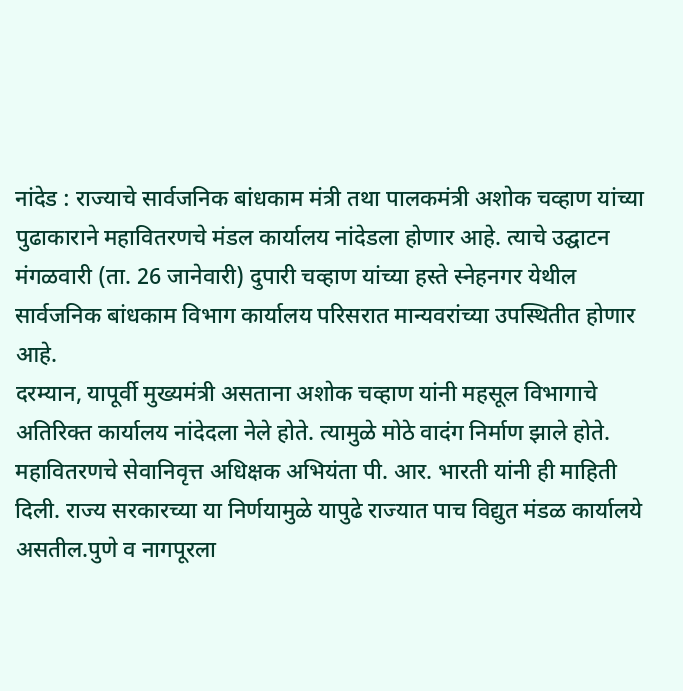नांदेड : राज्याचे सार्वजनिक बांधकाम मंत्री तथा पालकमंत्री अशोक चव्हाण यांच्या पुढाकाराने महावितरणचे मंडल कार्यालय नांदेडला होणार आहे. त्याचे उद्घाटन मंगळवारी (ता. 26 जानेवारी) दुपारी चव्हाण यांच्या हस्ते स्नेहनगर येथील सार्वजनिक बांधकाम विभाग कार्यालय परिसरात मान्यवरांच्या उपस्थितीत होणार आहे.
दरम्यान, यापूर्वी मुख्यमंत्री असताना अशोक चव्हाण यांनी महसूल विभागाचे अतिरिक्त कार्यालय नांदेदला नेले होते. त्यामुळे मोठे वादंग निर्माण झाले होते.
महावितरणचे सेवानिवृत्त अधिक्षक अभियंता पी. आर. भारती यांनी ही माहिती दिली. राज्य सरकारच्या या निर्णयामुळे यापुढे राज्यात पाच विद्युत मंडळ कार्यालये असतील.पुणे व नागपूरला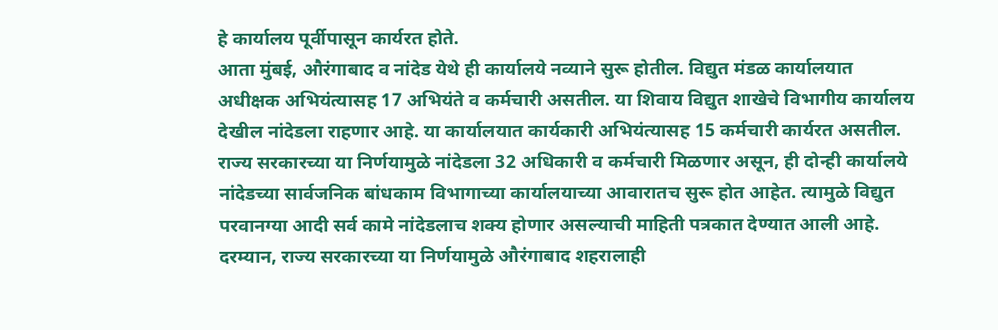हे कार्यालय पूर्वीपासून कार्यरत होते.
आता मुंबई, औरंगाबाद व नांदेड येथे ही कार्यालये नव्याने सुरू होतील. विद्युत मंडळ कार्यालयात अधीक्षक अभियंत्यासह 17 अभियंते व कर्मचारी असतील. या शिवाय विद्युत शाखेचे विभागीय कार्यालय देखील नांदेडला राहणार आहे. या कार्यालयात कार्यकारी अभियंत्यासह 15 कर्मचारी कार्यरत असतील.
राज्य सरकारच्या या निर्णयामुळे नांदेडला 32 अधिकारी व कर्मचारी मिळणार असून, ही दोन्ही कार्यालये नांदेडच्या सार्वजनिक बांधकाम विभागाच्या कार्यालयाच्या आवारातच सुरू होत आहेत. त्यामुळे विद्युत परवानग्या आदी सर्व कामे नांदेडलाच शक्य होणार असल्याची माहिती पत्रकात देण्यात आली आहे.
दरम्यान, राज्य सरकारच्या या निर्णयामुळे औरंगाबाद शहरालाही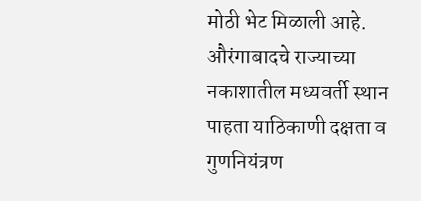मोठी भेट मिळाली आहे. औरंगाबादचे राज्याच्या नकाशातील मध्यवर्ती स्थान पाहता याठिकाणी दक्षता व गुणनियंत्रण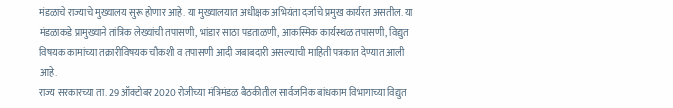मंडळाचे राज्याचे मुख्यालय सुरू होणार आहे. या मुख्यालयात अधीक्षक अभियंता दर्जाचे प्रमुख कार्यरत असतील. या मंडळाकडे प्रामुख्याने तांत्रिक लेख्यांची तपासणी, भांडार साठा पडताळणी, आकस्मिक कार्यस्थळ तपासणी, विद्युत विषयक कामांच्या तक्रारीविषयक चौकशी व तपासणी आदी जबाबदारी असल्याची माहिती पत्रकात देण्यात आली आहे.
राज्य सरकारच्या ता. 29 ऑक्टोबर 2020 रोजीच्या मंत्रिमंडळ बैठकीतील सार्वजनिक बांधकाम विभागाच्या विद्युत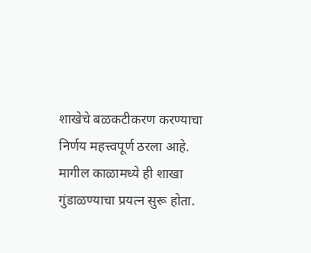शाखेचे बळकटीकरण करण्याचा निर्णय महत्त्वपूर्ण ठरला आहे. मागील काळामध्ये ही शाखा गुंडाळण्याचा प्रयत्न सुरू होता.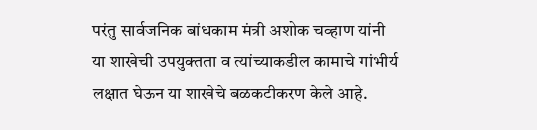परंतु सार्वजनिक बांधकाम मंत्री अशोक चव्हाण यांनी या शाखेची उपयुक्तता व त्यांच्याकडील कामाचे गांभीर्य लक्षात घेऊन या शाखेचे बळकटीकरण केले आहे.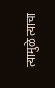त्यामुळे त्याचा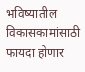भविष्यातील विकासकामांसाठी फायदा होणार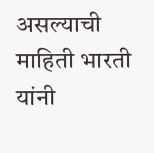असल्याची माहिती भारती यांनी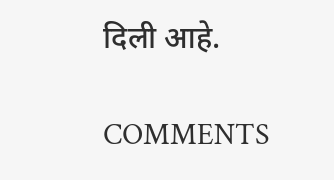दिली आहे.

COMMENTS